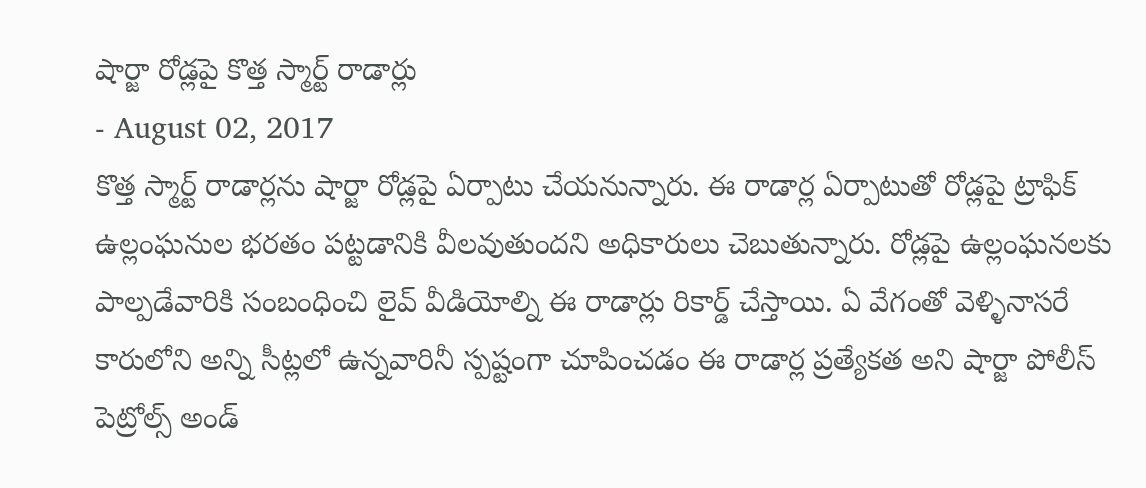షార్జా రోడ్లపై కొత్త స్మార్ట్ రాడార్లు
- August 02, 2017
కొత్త స్మార్ట్ రాడార్లను షార్జా రోడ్లపై ఏర్పాటు చేయనున్నారు. ఈ రాడార్ల ఏర్పాటుతో రోడ్లపై ట్రాఫిక్ ఉల్లంఘనుల భరతం పట్టడానికి వీలవుతుందని అధికారులు చెబుతున్నారు. రోడ్లపై ఉల్లంఘనలకు పాల్పడేవారికి సంబంధించి లైవ్ వీడియోల్ని ఈ రాడార్లు రికార్డ్ చేస్తాయి. ఏ వేగంతో వెళ్ళినాసరే కారులోని అన్ని సీట్లలో ఉన్నవారినీ స్పష్టంగా చూపించడం ఈ రాడార్ల ప్రత్యేకత అని షార్జా పోలీస్ పెట్రోల్స్ అండ్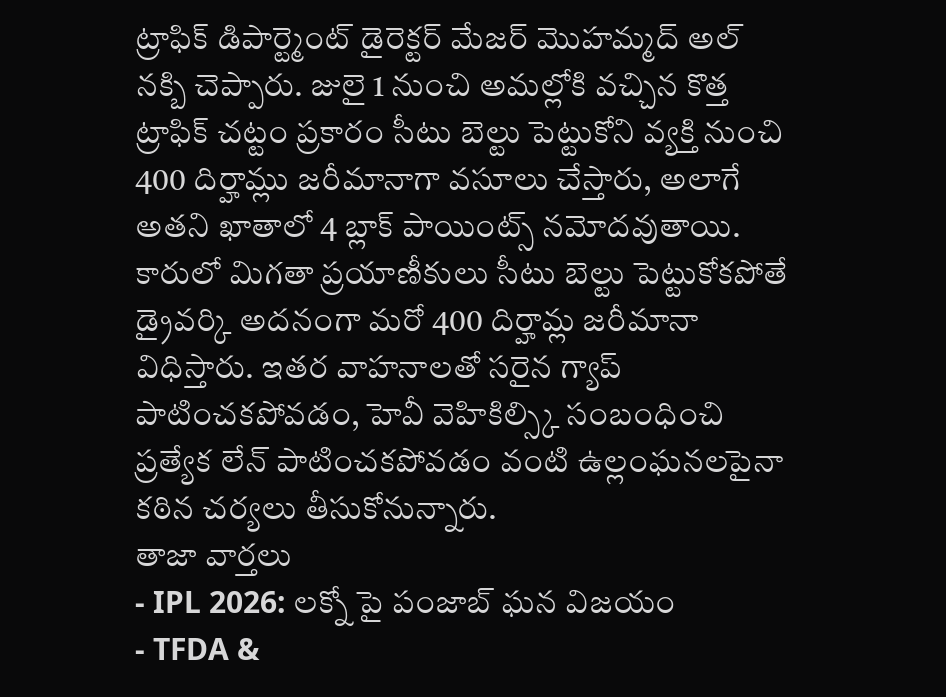ట్రాఫిక్ డిపార్ట్మెంట్ డైరెక్టర్ మేజర్ మొహమ్మద్ అల్ నక్బి చెప్పారు. జులై 1 నుంచి అమల్లోకి వచ్చిన కొత్త ట్రాఫిక్ చట్టం ప్రకారం సీటు బెల్టు పెట్టుకోని వ్యక్తి నుంచి 400 దిర్హామ్లు జరీమానాగా వసూలు చేస్తారు, అలాగే అతని ఖాతాలో 4 బ్లాక్ పాయింట్స్ నమోదవుతాయి. కారులో మిగతా ప్రయాణీకులు సీటు బెల్టు పెట్టుకోకపోతే డ్రైవర్కి అదనంగా మరో 400 దిర్హామ్ల జరీమానా విధిస్తారు. ఇతర వాహనాలతో సరైన గ్యాప్ పాటించకపోవడం, హెవీ వెహికిల్స్కి సంబంధించి ప్రత్యేక లేన్ పాటించకపోవడం వంటి ఉల్లంఘనలపైనా కఠిన చర్యలు తీసుకోనున్నారు.
తాజా వార్తలు
- IPL 2026: లక్నో పై పంజాబ్ ఘన విజయం
- TFDA &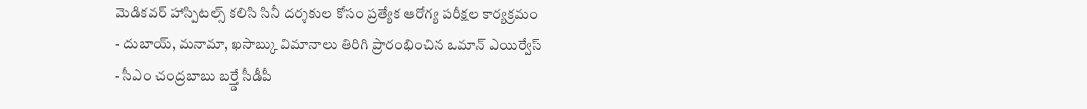మెడికవర్ హాస్పిటల్స్ కలిసి సినీ దర్శకుల కోసం ప్రత్యేక ఆరోగ్య పరీక్షల కార్యక్రమం
- దుబాయ్, మనామా, ఖసాబ్కు విమానాలు తిరిగి ప్రారంభించిన ఒమాన్ ఎయిర్వేస్
- సీఎం చంద్రబాబు బర్త్డే సీడీపీ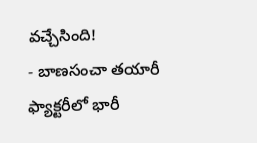వచ్చేసింది!
- బాణసంచా తయారీ ఫ్యాక్టరీలో భారీ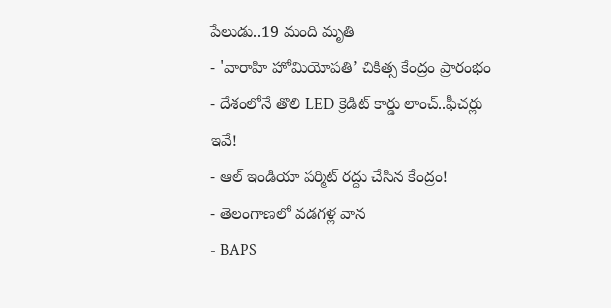పేలుడు..19 మంది మృతి
- 'వారాహి హోమియోపతి’ చికిత్స కేంద్రం ప్రారంభం
- దేశంలోనే తొలి LED క్రెడిట్ కార్డు లాంచ్..ఫీచర్లు ఇవే!
- ఆల్ ఇండియా పర్మిట్ రద్దు చేసిన కేంద్రం!
- తెలంగాణలో వడగళ్ల వాన
- BAPS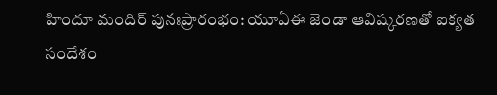హిందూ మందిర్ పునఃప్రారంభం: యూఏఈ జెండా ఆవిష్కరణతో ఐక్యత సందేశం